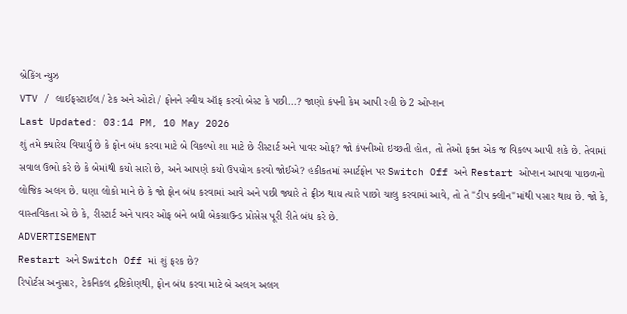બ્રેકિંગ ન્યુઝ
VTV / લાઈફસ્ટાઈલ / ટેક અને ઓટો / ફોનને સ્વીચ ઑફ કરવો બેસ્ટ કે પછી...? જાણો કંપની કેમ આપી રહી છે 2 ઓપ્શન
Last Updated: 03:14 PM, 10 May 2026
શું તમે ક્યારેય વિચાર્યું છે કે ફોન બંધ કરવા માટે બે વિકલ્પો શા માટે છે રીસ્ટાર્ટ અને પાવર ઓફ? જો કંપનીઓ ઇચ્છતી હોત, તો તેઓ ફક્ત એક જ વિકલ્પ આપી શકે છે. તેવામાં સવાલ ઉભો કરે છે કે બેમાંથી કયો સારો છે, અને આપણે કયો ઉપયોગ કરવો જોઈએ? હકીકતમાં સ્માર્ટફોન પર Switch Off અને Restart ઓપ્શન આપવા પાછળનો લોજિક અલગ છે. ઘણા લોકો માને છે કે જો ફોન બંધ કરવામાં આવે અને પછી જ્યારે તે ફ્રીઝ થાય ત્યારે પાછો ચાલુ કરવામાં આવે, તો તે "ડીપ ક્લીન"માંથી પસાર થાય છે. જો કે, વાસ્તવિકતા એ છે કે, રીસ્ટાર્ટ અને પાવર ઓફ બંને બધી બેકગ્રાઉન્ડ પ્રોસેસ પૂરી રીતે બંધ કરે છે.
ADVERTISEMENT
Restart અને Switch Off માં શું ફરક છે?
રિપોર્ટસ અનુસાર, ટેકનિકલ દ્રષ્ટિકોણથી, ફોન બંધ કરવા માટે બે અલગ અલગ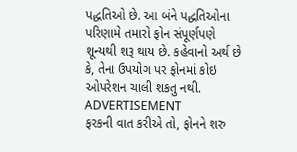પદ્ધતિઓ છે. આ બંને પદ્ધતિઓના પરિણામે તમારો ફોન સંપૂર્ણપણે શૂન્યથી શરૂ થાય છે. કહેવાનો અર્થ છે કે, તેના ઉપયોગ પર ફોનમાં કોઇ ઓપરેશન ચાલી શકતુ નથી.
ADVERTISEMENT
ફરકની વાત કરીએ તો, ફોનને શરુ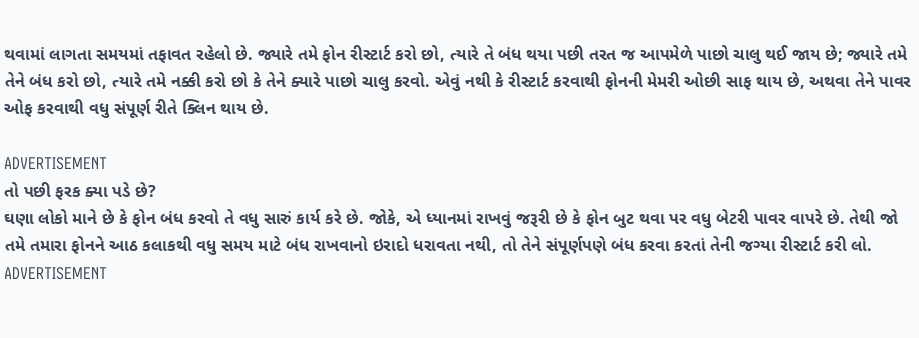થવામાં લાગતા સમયમાં તફાવત રહેલો છે. જ્યારે તમે ફોન રીસ્ટાર્ટ કરો છો, ત્યારે તે બંધ થયા પછી તરત જ આપમેળે પાછો ચાલુ થઈ જાય છે; જ્યારે તમે તેને બંધ કરો છો, ત્યારે તમે નક્કી કરો છો કે તેને ક્યારે પાછો ચાલુ કરવો. એવું નથી કે રીસ્ટાર્ટ કરવાથી ફોનની મેમરી ઓછી સાફ થાય છે, અથવા તેને પાવર ઓફ કરવાથી વધુ સંપૂર્ણ રીતે ક્લિન થાય છે.

ADVERTISEMENT
તો પછી ફરક ક્યા પડે છે?
ઘણા લોકો માને છે કે ફોન બંધ કરવો તે વધુ સારું કાર્ય કરે છે. જોકે, એ ધ્યાનમાં રાખવું જરૂરી છે કે ફોન બુટ થવા પર વધુ બેટરી પાવર વાપરે છે. તેથી જો તમે તમારા ફોનને આઠ કલાકથી વધુ સમય માટે બંધ રાખવાનો ઇરાદો ધરાવતા નથી, તો તેને સંપૂર્ણપણે બંધ કરવા કરતાં તેની જગ્યા રીસ્ટાર્ટ કરી લો.
ADVERTISEMENT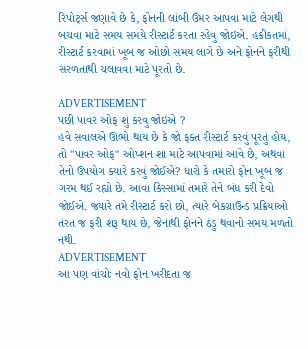રિપોર્ટ્સ જણાવે છે કે, ફોનની લાંબી ઉંમર આપવા માટે લેગથી બચવા માટે સમય સમયે રીસ્ટાર્ટ કરતા રહેવુ જોઇએ. હકીકતમાં, રીસ્ટાર્ટ કરવામાં ખૂબ જ ઓછો સમય લાગે છે અને ફોનને ફરીથી સરળતાથી ચલાવવા માટે પૂરતો છે.

ADVERTISEMENT
પછી પાવર ઓફ શું કરવુ જોઇએ ?
હવે સવાલએ ઊભો થાય છે કે જો ફક્ત રીસ્ટાર્ટ કરવું પૂરતું હોય, તો "પાવર ઓફ" ઓપ્શન શા માટે આપવામાં આવે છે, અથવા તેનો ઉપયોગ ક્યારે કરવું જોઈએ? ધારો કે તમારો ફોન ખૂબ જ ગરમ થઈ રહ્યો છે. આવા કિસ્સામાં તમારે તેને બંધ કરી દેવો જોઈએ. જ્યારે તમે રીસ્ટાર્ટ કરો છો, ત્યારે બેકગ્રાઉન્ડ પ્રક્રિયાઓ તરત જ ફરી શરૂ થાય છે, જેનાથી ફોનને ઠંડુ થવાનો સમય મળતો નથી.
ADVERTISEMENT
આ પણ વાંચોઃ નવો ફોન ખરીદતા જ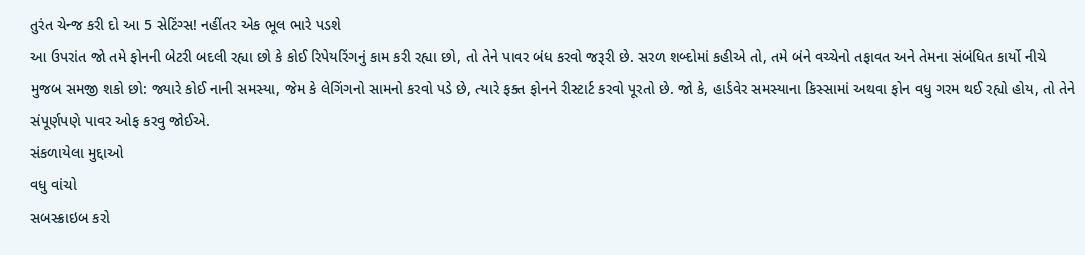તુરંત ચેન્જ કરી દો આ 5 સેટિંગ્સ! નહીંતર એક ભૂલ ભારે પડશે
આ ઉપરાંત જો તમે ફોનની બેટરી બદલી રહ્યા છો કે કોઈ રિપેયરિંગનું કામ કરી રહ્યા છો, તો તેને પાવર બંધ કરવો જરૂરી છે. સરળ શબ્દોમાં કહીએ તો, તમે બંને વચ્ચેનો તફાવત અને તેમના સંબંધિત કાર્યો નીચે મુજબ સમજી શકો છો: જ્યારે કોઈ નાની સમસ્યા, જેમ કે લેગિંગનો સામનો કરવો પડે છે, ત્યારે ફક્ત ફોનને રીસ્ટાર્ટ કરવો પૂરતો છે. જો કે, હાર્ડવેર સમસ્યાના કિસ્સામાં અથવા ફોન વધુ ગરમ થઈ રહ્યો હોય, તો તેને સંપૂર્ણપણે પાવર ઓફ કરવુ જોઈએ.
સંકળાયેલા મુદ્દાઓ
વધુ વાંચો
સબસ્ક્રાઇબ કરો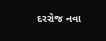દરરોજ નવા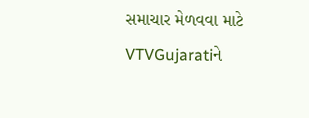સમાચાર મેળવવા માટે VTVGujaratiને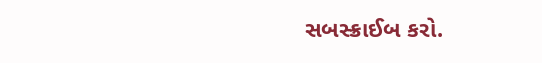સબસ્ક્રાઈબ કરો.